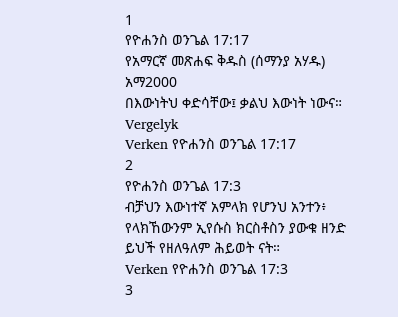1
የዮሐንስ ወንጌል 17:17
የአማርኛ መጽሐፍ ቅዱስ (ሰማንያ አሃዱ)
አማ2000
በእውነትህ ቀድሳቸው፤ ቃልህ እውነት ነውና።
Vergelyk
Verken የዮሐንስ ወንጌል 17:17
2
የዮሐንስ ወንጌል 17:3
ብቻህን እውነተኛ አምላክ የሆንህ አንተን፥ የላክኸውንም ኢየሱስ ክርስቶስን ያውቁ ዘንድ ይህች የዘለዓለም ሕይወት ናት።
Verken የዮሐንስ ወንጌል 17:3
3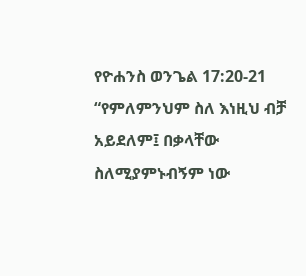የዮሐንስ ወንጌል 17:20-21
“የምለምንህም ስለ እነዚህ ብቻ አይደለም፤ በቃላቸው ስለሚያምኑብኝም ነው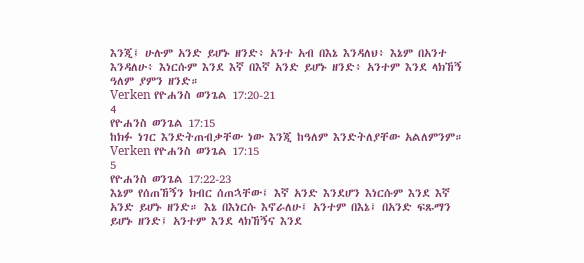እንጂ፤ ሁሉም አንድ ይሆኑ ዘንድ፥ አንተ አብ በእኔ እንዳለህ፥ እኔም በአንተ እንዳለሁ፥ እነርሱም እንደ እኛ በእኛ አንድ ይሆኑ ዘንድ፥ አንተም እንደ ላክኸኝ ዓለም ያምን ዘንድ።
Verken የዮሐንስ ወንጌል 17:20-21
4
የዮሐንስ ወንጌል 17:15
ከክፉ ነገር እንድትጠብቃቸው ነው እንጂ ከዓለም እንድትለያቸው አልለምንም።
Verken የዮሐንስ ወንጌል 17:15
5
የዮሐንስ ወንጌል 17:22-23
እኔም የሰጠኸኝን ክብር ሰጠኋቸው፤ እኛ አንድ እንደሆን እነርሱም እንደ እኛ አንድ ይሆኑ ዘንድ። እኔ በእነርሱ እኖራለሁ፤ አንተም በእኔ፤ በአንድ ፍጹማን ይሆኑ ዘንድ፤ አንተም እንደ ላክኸኝና እንደ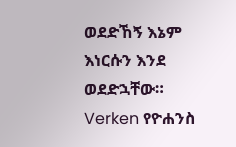ወደድኸኝ እኔም እነርሱን እንደ ወደድኋቸው።
Verken የዮሐንስ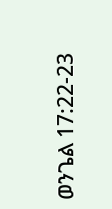ወንጌል 17:22-23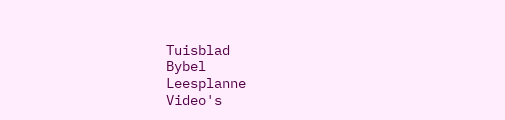Tuisblad
Bybel
Leesplanne
Video's